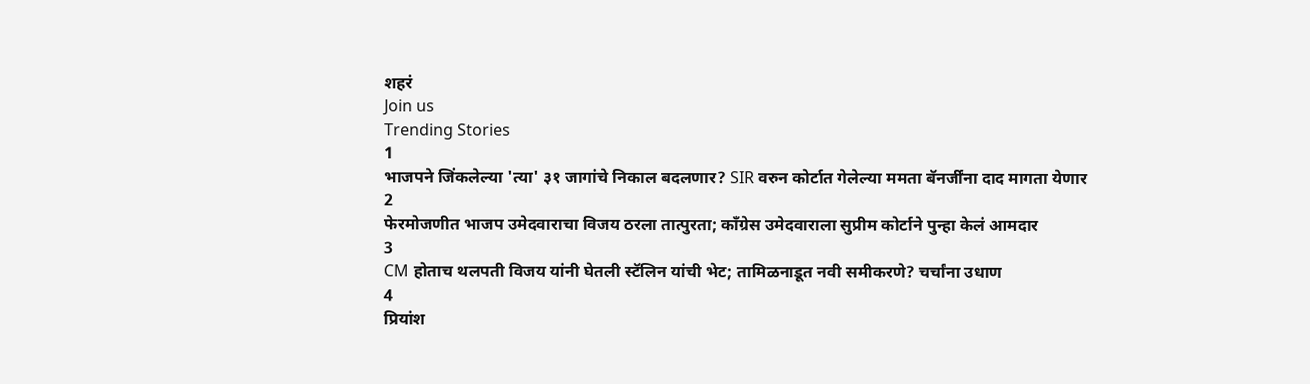शहरं
Join us
Trending Stories
1
भाजपने जिंकलेल्या 'त्या' ३१ जागांचे निकाल बदलणार? SIR वरुन कोर्टात गेलेल्या ममता बॅनर्जींना दाद मागता येणार
2
फेरमोजणीत भाजप उमेदवाराचा विजय ठरला तात्पुरता; काँग्रेस उमेदवाराला सुप्रीम कोर्टाने पुन्हा केलं आमदार
3
CM होताच थलपती विजय यांनी घेतली स्टॅलिन यांची भेट; तामिळनाडूत नवी समीकरणे? चर्चांना उधाण
4
प्रियांश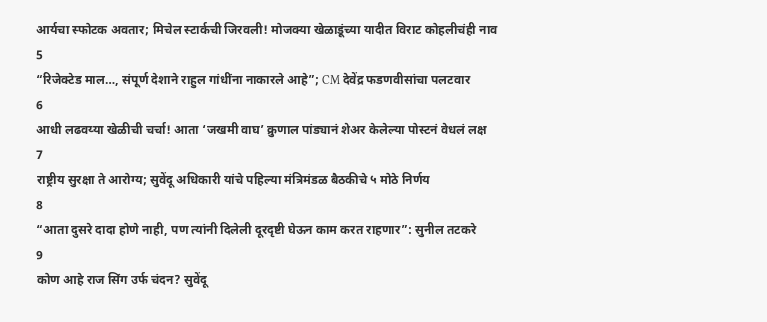आर्यचा स्फोटक अवतार; मिचेल स्टार्कची जिरवली! मोजक्या खेळाडूंच्या यादीत विराट कोहलीचंही नाव
5
“रिजेक्टेड माल…, संपूर्ण देशाने राहुल गांधींना नाकारले आहे”; CM देवेंद्र फडणवीसांचा पलटवार
6
आधी लढवय्या खेळीची चर्चा! आता ‘जखमी वाघ’ क्रुणाल पांड्यानं शेअर केलेल्या पोस्टनं वेधलं लक्ष
7
राष्ट्रीय सुरक्षा ते आरोग्य; सुवेंदू अधिकारी यांचे पहिल्या मंत्रिमंडळ बैठकीचे ५ मोठे निर्णय
8
“आता दुसरे दादा होणे नाही, पण त्यांनी दिलेली दूरदृष्टी घेऊन काम करत राहणार”: सुनील तटकरे
9
कोण आहे राज सिंग उर्फ चंदन? सुवेंदू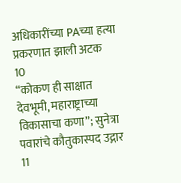अधिकारींच्या PAच्या हत्या प्रकरणात झाली अटक
10
“कोकण ही साक्षात देवभूमी, महाराष्ट्राच्या विकासाचा कणा”; सुनेत्रा पवारांचे कौतुकास्पद उद्गार
11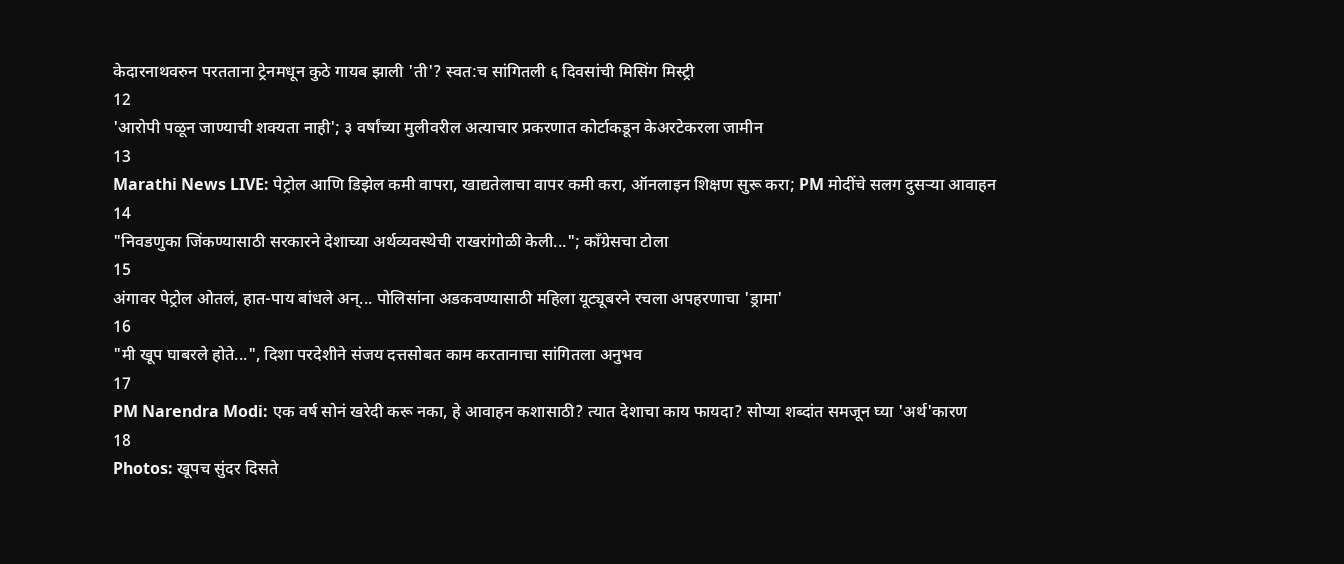केदारनाथवरुन परतताना ट्रेनमधून कुठे गायब झाली 'ती'? स्वत:च सांगितली ६ दिवसांची मिसिंग मिस्ट्री
12
'आरोपी पळून जाण्याची शक्यता नाही'; ३ वर्षांच्या मुलीवरील अत्याचार प्रकरणात कोर्टाकडून केअरटेकरला जामीन
13
Marathi News LIVE: पेट्रोल आणि डिझेल कमी वापरा, खाद्यतेलाचा वापर कमी करा, ऑनलाइन शिक्षण सुरू करा; PM मोदींचे सलग दुसऱ्या आवाहन
14
"निवडणुका जिंकण्यासाठी सरकारने देशाच्या अर्थव्यवस्थेची राखरांगोळी केली..."; काँग्रेसचा टोला
15
अंगावर पेट्रोल ओतलं, हात-पाय बांधले अन्... पोलिसांना अडकवण्यासाठी महिला यूट्यूबरने रचला अपहरणाचा 'ड्रामा'
16
"मी खूप घाबरले होते...", दिशा परदेशीने संजय दत्तसोबत काम करतानाचा सांगितला अनुभव
17
PM Narendra Modi: एक वर्ष सोनं खरेदी करू नका, हे आवाहन कशासाठी? त्यात देशाचा काय फायदा? सोप्या शब्दांत समजून घ्या 'अर्थ'कारण
18
Photos: खूपच सुंदर दिसते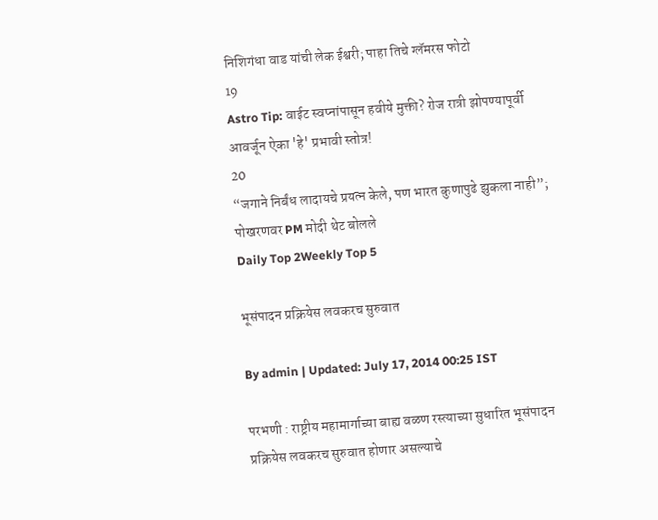निशिगंधा वाड यांची लेक ईश्वरी; पाहा तिचे ग्लॅमरस फोटो
19
Astro Tip: वाईट स्वप्नांपासून हवीये मुक्ती? रोज रात्री झोपण्यापूर्वी आवर्जून ऐका 'हे' प्रभावी स्तोत्र!
20
“जगाने निर्बंध लादायचे प्रयत्न केले, पण भारत कुणापुढे झुकला नाही”; पोखरणवर PM मोदी थेट बोलले
Daily Top 2Weekly Top 5

भूसंपादन प्रक्रियेस लवकरच सुरुवात

By admin | Updated: July 17, 2014 00:25 IST

परभणी : राष्ट्रीय महामार्गाच्या बाह्य वळण रस्त्याच्या सुधारित भूसंपादन प्रक्रियेस लवकरच सुरुवात होणार असल्याचे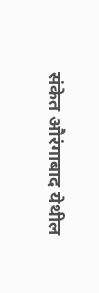संकेत औरंगाबाद येथील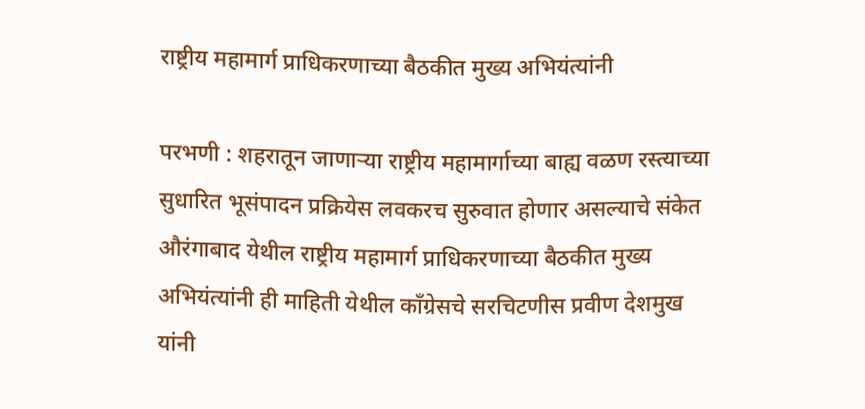राष्ट्रीय महामार्ग प्राधिकरणाच्या बैठकीत मुख्य अभियंत्यांनी

परभणी : शहरातून जाणाऱ्या राष्ट्रीय महामार्गाच्या बाह्य वळण रस्त्याच्या सुधारित भूसंपादन प्रक्रियेस लवकरच सुरुवात होणार असल्याचे संकेत औरंगाबाद येथील राष्ट्रीय महामार्ग प्राधिकरणाच्या बैठकीत मुख्य अभियंत्यांनी ही माहिती येथील काँग्रेसचे सरचिटणीस प्रवीण देशमुख यांनी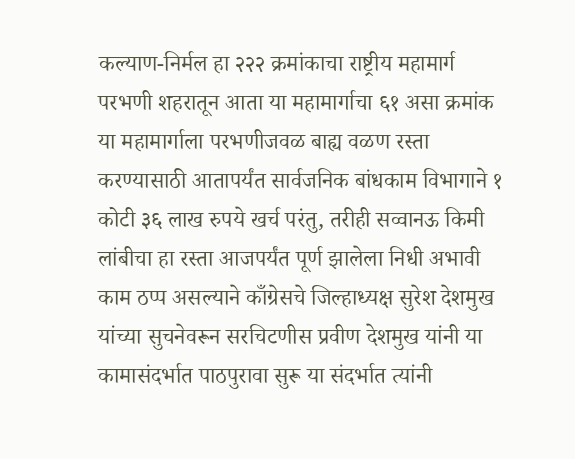कल्याण-निर्मल हा २२२ क्रमांकाचा राष्ट्रीय महामार्ग परभणी शहरातून आता या महामार्गाचा ६१ असा क्रमांक या महामार्गाला परभणीजवळ बाह्य वळण रस्ता करण्यासाठी आतापर्यंत सार्वजनिक बांधकाम विभागाने १ कोटी ३६ लाख रुपये खर्च परंतु, तरीही सव्वानऊ किमी लांबीचा हा रस्ता आजपर्यंत पूर्ण झालेला निधी अभावी काम ठप्प असल्याने काँग्रेसचे जिल्हाध्यक्ष सुरेश देशमुख यांच्या सुचनेवरून सरचिटणीस प्रवीण देशमुख यांनी या कामासंदर्भात पाठपुरावा सुरू या संदर्भात त्यांनी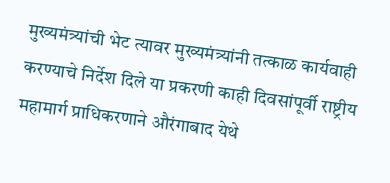मुख्यमंत्र्यांची भेट त्यावर मुख्यमंत्र्यांनी तत्काळ कार्यवाही करण्याचे निर्देश दिले या प्रकरणी काही दिवसांपूर्वी राष्ट्रीय महामार्ग प्राधिकरणाने औरंगाबाद येथे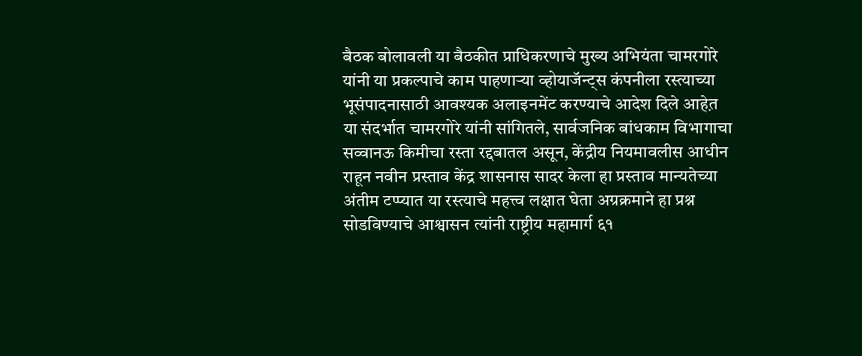बैठक बोलावली या बैठकीत प्राधिकरणाचे मुख्य अभियंता चामरगोरे यांनी या प्रकल्पाचे काम पाहणाऱ्या व्होयाजॅन्ट्स कंपनीला रस्त्याच्या भूसंपादनासाठी आवश्यक अलाइनमेंट करण्याचे आदेश दिले आहेत़
या संदर्भात चामरगोरे यांनी सांगितले, सार्वजनिक बांधकाम विभागाचा सव्वानऊ किमीचा रस्ता रद्दबातल असून, केंद्रीय नियमावलीस आधीन राहून नवीन प्रस्ताव केंद्र शासनास सादर केला हा प्रस्ताव मान्यतेच्या अंतीम टप्प्यात या रस्त्याचे महत्त्व लक्षात घेता अग्रक्रमाने हा प्रश्न सोडविण्याचे आश्वासन त्यांनी राष्ट्रीय महामार्ग ६१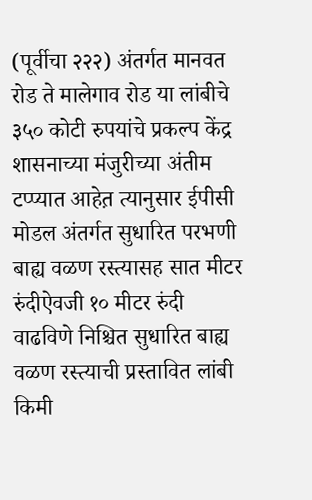(पूर्वीचा २२२) अंतर्गत मानवत रोड ते मालेगाव रोड या लांबीचे ३५० कोटी रुपयांचे प्रकल्प केंद्र शासनाच्या मंजुरीच्या अंतीम टप्प्यात आहेत़ त्यानुसार ईपीसी मोडल अंतर्गत सुधारित परभणी बाह्य वळण रस्त्यासह सात मीटर रुंदीऐवजी १० मीटर रुंदी वाढविणे निश्चित सुधारित बाह्य वळण रस्त्याची प्रस्तावित लांबी किमी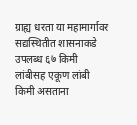ग्राह्य धरता या महामार्गावर सद्यस्थितीत शासनाकडे उपलब्ध ६७ किमी लांबीसह एकूण लांबी किमी असताना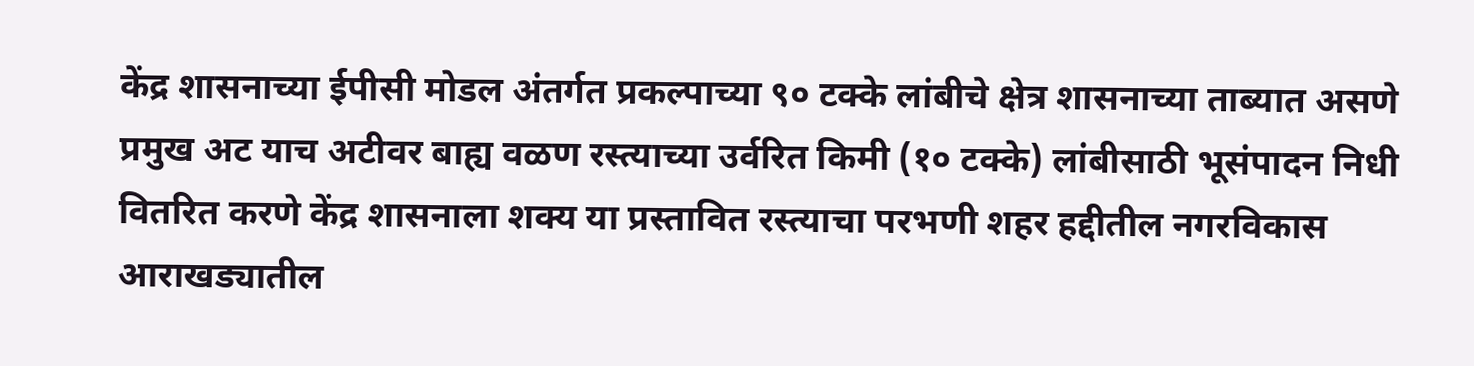केंद्र शासनाच्या ईपीसी मोडल अंतर्गत प्रकल्पाच्या ९० टक्के लांबीचे क्षेत्र शासनाच्या ताब्यात असणे प्रमुख अट याच अटीवर बाह्य वळण रस्त्याच्या उर्वरित किमी (१० टक्के) लांबीसाठी भूसंपादन निधी वितरित करणे केंद्र शासनाला शक्य या प्रस्तावित रस्त्याचा परभणी शहर हद्दीतील नगरविकास आराखड्यातील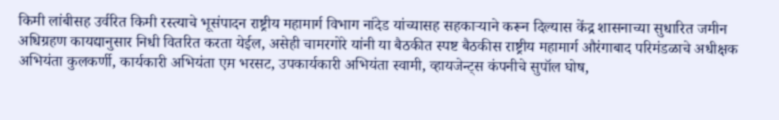किमी लांबीसह उर्वरित किमी रस्त्याचे भूसंपादन राष्ट्रीय महामार्ग विभाग नांदेड यांच्यासह सहकाऱ्याने करून दिल्यास केंद्र शासनाच्या सुधारित जमीन अधिग्रहण कायद्यानुसार निधी वितरित करता येईल, असेही चामरगोरे यांनी या बैठकीत स्पष्ट बैठकीस राष्ट्रीय महामार्ग औरंगाबाद परिमंडळाचे अधीक्षक अभियंता कुलकर्णी, कार्यकारी अभियंता एम़ भरसट, उपकार्यकारी अभियंता स्वामी, व्हायजेन्ट्स कंपनीचे सुपॉल घोष,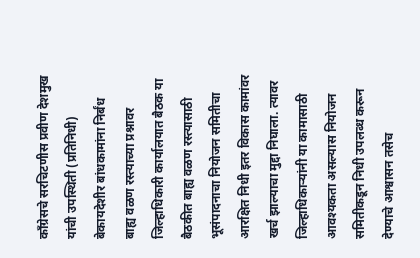काँग्रेसचे सरचिटणीस प्रवीण देशमुख यांची उपस्थिती (प्रतिनिधी)
बेकायदेशीर बांधकामांना निर्बंध
बाह्य वळण रस्त्याच्या प्रश्नावर जिल्हाधिकारी कार्यालयात बैठक या बैठकीत बाह्य वळण रस्त्यासाठी भूसंपादनाचा नियोजन समितीचा आरक्षित निधी इतर विकास कामांवर खर्च झाल्याचा मुद्दा निघाला. त्यावर जिल्हाधिकाऱ्यांनी या कामासाठी आवश्यकता असल्यास नियोजन समितीकडून निधी उपलब्ध करून देण्याचे आश्वासन तसेच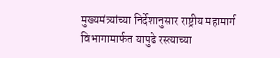मुख्यमंत्र्यांच्या निर्देशानुसार राष्ट्रीय महामार्ग विभागामार्फत यापुढे रस्त्याच्या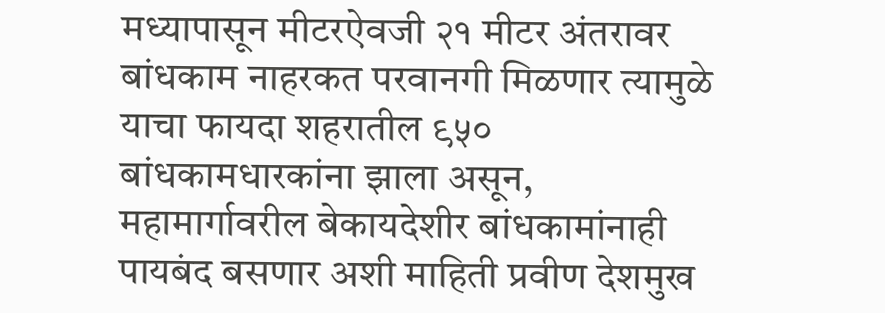मध्यापासून मीटरऐवजी २१ मीटर अंतरावर बांधकाम नाहरकत परवानगी मिळणार त्यामुळे याचा फायदा शहरातील ९५० बांधकामधारकांना झाला असून, महामार्गावरील बेकायदेशीर बांधकामांनाही पायबंद बसणार अशी माहिती प्रवीण देशमुख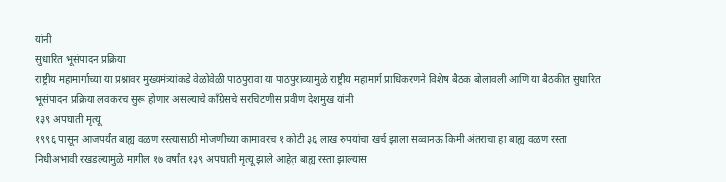यांनी
सुधारित भूसंपादन प्रक्रिया
राष्ट्रीय महामार्गाच्या या प्रश्नावर मुख्यमंत्र्यांकडे वेळोवेळी पाठपुरावा या पाठपुराव्यामुळे राष्ट्रीय महामार्ग प्राधिकरणने विशेष बैठक बोलावली आणि या बैठकीत सुधारित भूसंपादन प्रक्रिया लवकरच सुरू होणार असल्याचे काँग्रेसचे सरचिटणीस प्रवीण देशमुख यांनी
१३९ अपघाती मृत्यू
१९९६ पासून आजपर्यंत बाह्य वळण रस्त्यासाठी मोजणीच्या कामावरच १ कोटी ३६ लाख रुपयांचा खर्च झाला सव्वानऊ किमी अंतराचा हा बाह्य वळण रस्ता निधीअभावी रखडल्यामुळे मागील १७ वर्षांत १३९ अपघाती मृत्यू झाले आहेत़ बाह्य रस्ता झाल्यास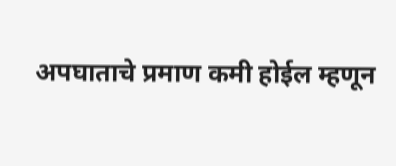अपघाताचे प्रमाण कमी होईल म्हणून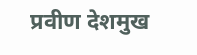प्रवीण देशमुख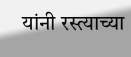यांनी रस्त्याच्या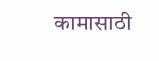कामासाठी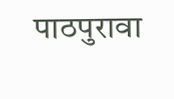पाठपुरावा